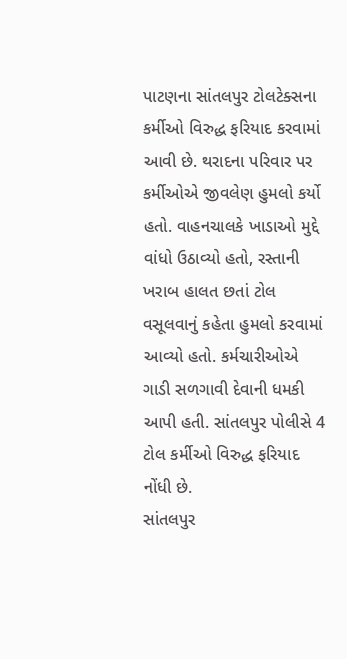પાટણના સાંતલપુર ટોલટેક્સના કર્મીઓ વિરુદ્ધ ફરિયાદ કરવામાં આવી છે. થરાદના પરિવાર પર કર્મીઓએ જીવલેણ હુમલો કર્યો હતો. વાહનચાલકે ખાડાઓ મુદ્દે વાંધો ઉઠાવ્યો હતો, રસ્તાની ખરાબ હાલત છતાં ટોલ વસૂલવાનું કહેતા હુમલો કરવામાં આવ્યો હતો. કર્મચારીઓએ ગાડી સળગાવી દેવાની ધમકી આપી હતી. સાંતલપુર પોલીસે 4 ટોલ કર્મીઓ વિરુદ્ધ ફરિયાદ નોંધી છે.
સાંતલપુર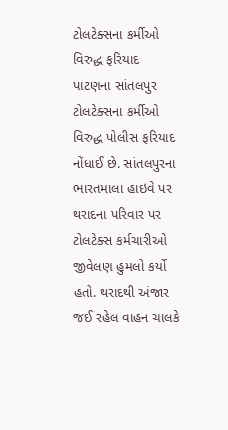ટોલટેક્સના કર્મીઓ વિરુદ્ધ ફરિયાદ
પાટણના સાંતલપુર ટોલટેક્સના કર્મીઓ વિરુદ્ધ પોલીસ ફરિયાદ નોંધાઈ છે. સાંતલપુરના ભારતમાલા હાઇવે પર થરાદના પરિવાર પર ટોલટેક્સ કર્મચારીઓ જીવેલણ હુમલો કર્યો હતો. થરાદથી અંજાર જઈ રહેલ વાહન ચાલકે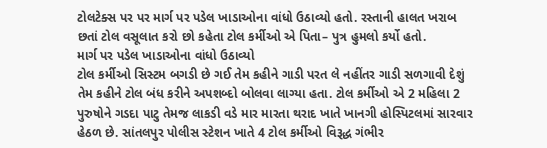ટોલટેક્સ પર પર માર્ગ પર પડેલ ખાડાઓના વાંધો ઉઠાવ્યો હતો. રસ્તાની હાલત ખરાબ છતાં ટોલ વસૂલાત કરો છો કહેતા ટોલ કર્મીઓ એ પિતા– પુત્ર હુમલો કર્યો હતો.
માર્ગ પર પડેલ ખાડાઓના વાંધો ઉઠાવ્યો
ટોલ કર્મીઓ સિસ્ટમ બગડી છે ગઈ તેમ કહીને ગાડી પરત લે નહીંતર ગાડી સળગાવી દેશું તેમ કહીને ટોલ બંધ કરીને અપશબ્દો બોલવા લાગ્યા હતા. ટોલ કર્મીઓ એ 2 મહિલા 2 પુરુષોને ગડદા પાટુ તેમજ લાકડી વડે માર મારતા થરાદ ખાતે ખાનગી હોસ્પિટલમાં સારવાર હેઠળ છે. સાંતલપુર પોલીસ સ્ટેશન ખાતે 4 ટોલ કર્મીઓ વિરૂદ્ધ ગંભીર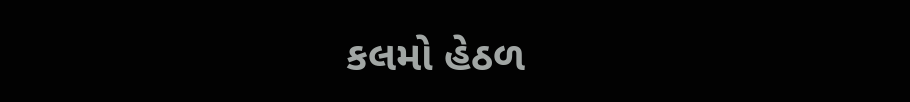કલમો હેઠળ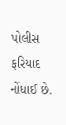પોલીસ ફરિયાદ નોંધાઈ છે.